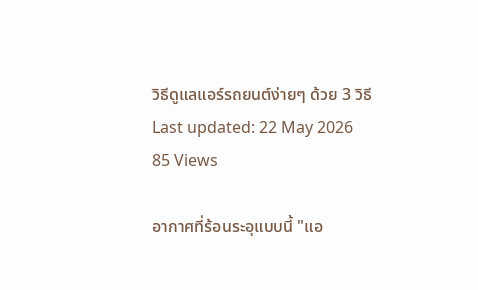วิธีดูแลแอร์รถยนต์ง่ายๆ ด้วย 3 วิธี
Last updated: 22 May 2026
85 Views

อากาศที่ร้อนระอุแบบนี้ "แอ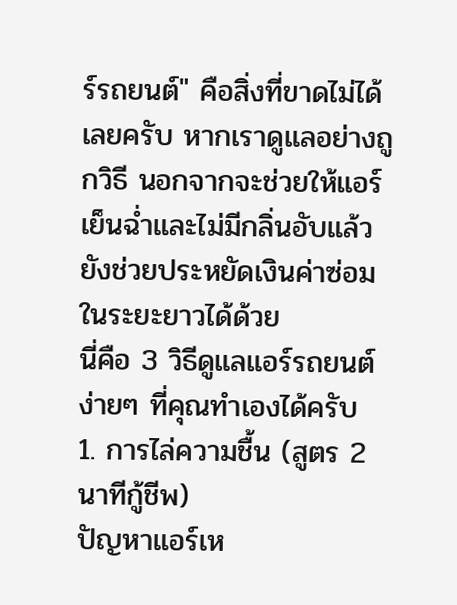ร์รถยนต์" คือสิ่งที่ขาดไม่ได้เลยครับ หากเราดูแลอย่างถูกวิธี นอกจากจะช่วยให้แอร์เย็นฉ่ำและไม่มีกลิ่นอับแล้ว ยังช่วยประหยัดเงินค่าซ่อมในระยะยาวได้ด้วย
นี่คือ 3 วิธีดูแลแอร์รถยนต์ง่ายๆ ที่คุณทำเองได้ครับ
1. การไล่ความชื้น (สูตร 2 นาทีกู้ชีพ)
ปัญหาแอร์เห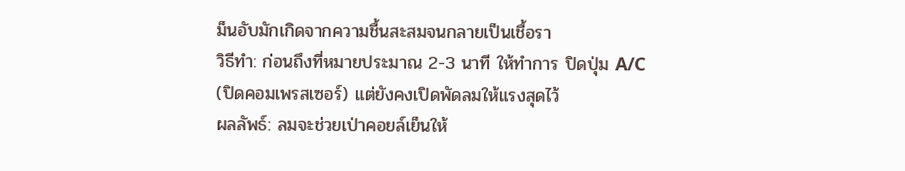ม็นอับมักเกิดจากความชื้นสะสมจนกลายเป็นเชื้อรา
วิธีทำ: ก่อนถึงที่หมายประมาณ 2-3 นาที ให้ทำการ ปิดปุ่ม A/C (ปิดคอมเพรสเซอร์) แต่ยังคงเปิดพัดลมให้แรงสุดไว้
ผลลัพธ์: ลมจะช่วยเป่าคอยล์เย็นให้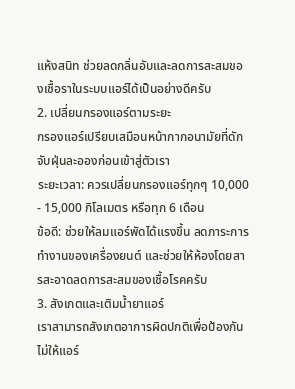แห้งสนิท ช่วยลดกลิ่นอับและลดการสะสมของเชื้อราในระบบแอร์ได้เป็นอย่างดีครับ
2. เปลี่ยนกรองแอร์ตามระยะ
กรองแอร์เปรียบเสมือนหน้ากากอนามัยที่ดักจับฝุ่นละอองก่อนเข้าสู่ตัวเรา
ระยะเวลา: ควรเปลี่ยนกรองแอร์ทุกๆ 10,000 - 15,000 กิโลเมตร หรือทุก 6 เดือน
ข้อดี: ช่วยให้ลมแอร์พัดได้แรงขึ้น ลดภาระการทำงานของเครื่องยนต์ และช่วยให้ห้องโดยสารสะอาดลดการสะสมของเชื้อโรคครับ
3. สังเกตและเติมน้ำยาแอร์
เราสามารถสังเกตอาการผิดปกติเพื่อป้องกันไม่ให้แอร์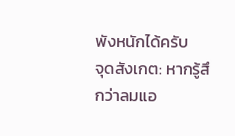พังหนักได้ครับ
จุดสังเกต: หากรู้สึกว่าลมแอ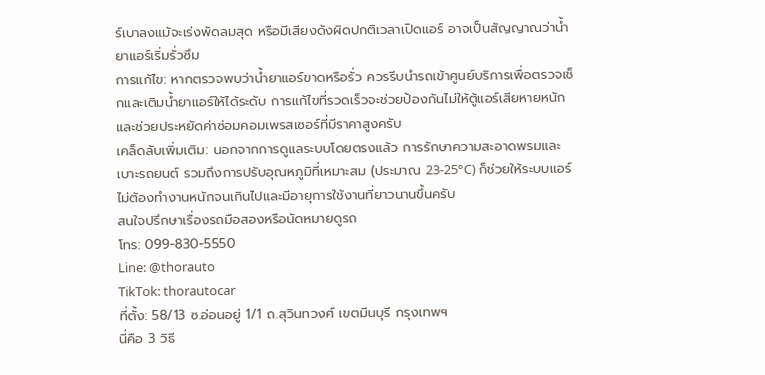ร์เบาลงแม้จะเร่งพัดลมสุด หรือมีเสียงดังผิดปกติเวลาเปิดแอร์ อาจเป็นสัญญาณว่าน้ำยาแอร์เริ่มรั่วซึม
การแก้ไข: หากตรวจพบว่าน้ำยาแอร์ขาดหรือรั่ว ควรรีบนำรถเข้าศูนย์บริการเพื่อตรวจเช็กและเติมน้ำยาแอร์ให้ได้ระดับ การแก้ไขที่รวดเร็วจะช่วยป้องกันไม่ให้ตู้แอร์เสียหายหนัก และช่วยประหยัดค่าซ่อมคอมเพรสเซอร์ที่มีราคาสูงครับ
เคล็ดลับเพิ่มเติม: นอกจากการดูแลระบบโดยตรงแล้ว การรักษาความสะอาดพรมและเบาะรถยนต์ รวมถึงการปรับอุณหภูมิที่เหมาะสม (ประมาณ 23-25°C) ก็ช่วยให้ระบบแอร์ไม่ต้องทำงานหนักจนเกินไปและมีอายุการใช้งานที่ยาวนานขึ้นครับ
สนใจปรึกษาเรื่องรถมือสองหรือนัดหมายดูรถ
โทร: 099-830-5550
Line: @thorauto
TikTok: thorautocar
ที่ตั้ง: 58/13 ซ.อ่อนอยู่ 1/1 ถ.สุวินทวงศ์ เขตมีนบุรี กรุงเทพฯ
นี่คือ 3 วิธี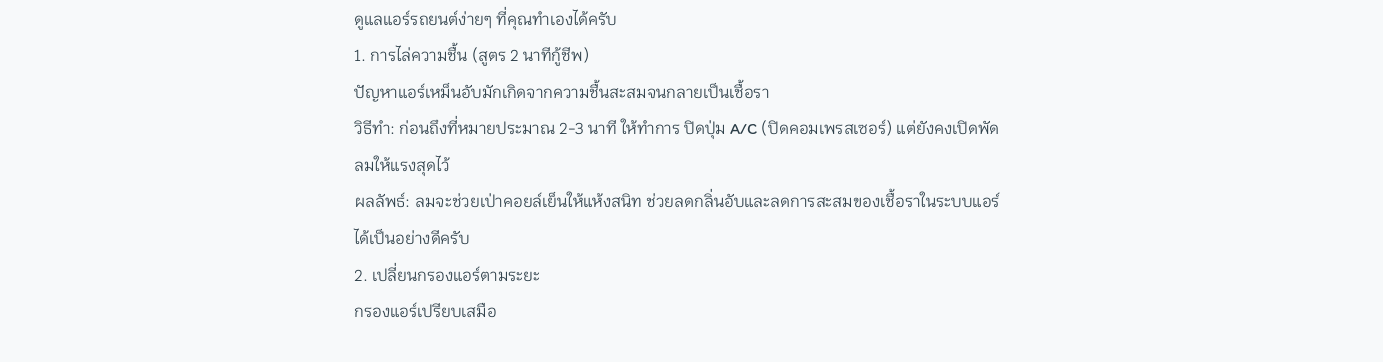ดูแลแอร์รถยนต์ง่ายๆ ที่คุณทำเองได้ครับ
1. การไล่ความชื้น (สูตร 2 นาทีกู้ชีพ)
ปัญหาแอร์เหม็นอับมักเกิดจากความชื้นสะสมจนกลายเป็นเชื้อรา
วิธีทำ: ก่อนถึงที่หมายประมาณ 2-3 นาที ให้ทำการ ปิดปุ่ม A/C (ปิดคอมเพรสเซอร์) แต่ยังคงเปิดพัดลมให้แรงสุดไว้
ผลลัพธ์: ลมจะช่วยเป่าคอยล์เย็นให้แห้งสนิท ช่วยลดกลิ่นอับและลดการสะสมของเชื้อราในระบบแอร์ได้เป็นอย่างดีครับ
2. เปลี่ยนกรองแอร์ตามระยะ
กรองแอร์เปรียบเสมือ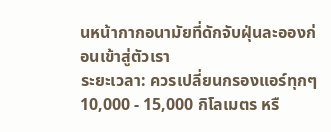นหน้ากากอนามัยที่ดักจับฝุ่นละอองก่อนเข้าสู่ตัวเรา
ระยะเวลา: ควรเปลี่ยนกรองแอร์ทุกๆ 10,000 - 15,000 กิโลเมตร หรื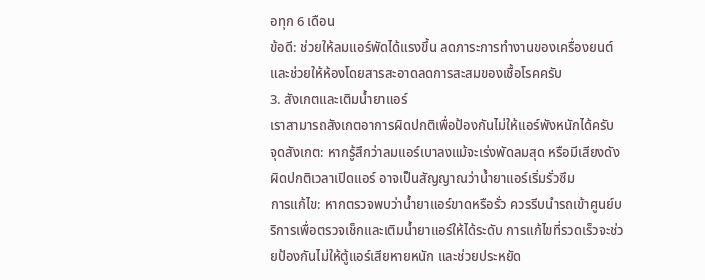อทุก 6 เดือน
ข้อดี: ช่วยให้ลมแอร์พัดได้แรงขึ้น ลดภาระการทำงานของเครื่องยนต์ และช่วยให้ห้องโดยสารสะอาดลดการสะสมของเชื้อโรคครับ
3. สังเกตและเติมน้ำยาแอร์
เราสามารถสังเกตอาการผิดปกติเพื่อป้องกันไม่ให้แอร์พังหนักได้ครับ
จุดสังเกต: หากรู้สึกว่าลมแอร์เบาลงแม้จะเร่งพัดลมสุด หรือมีเสียงดังผิดปกติเวลาเปิดแอร์ อาจเป็นสัญญาณว่าน้ำยาแอร์เริ่มรั่วซึม
การแก้ไข: หากตรวจพบว่าน้ำยาแอร์ขาดหรือรั่ว ควรรีบนำรถเข้าศูนย์บริการเพื่อตรวจเช็กและเติมน้ำยาแอร์ให้ได้ระดับ การแก้ไขที่รวดเร็วจะช่วยป้องกันไม่ให้ตู้แอร์เสียหายหนัก และช่วยประหยัด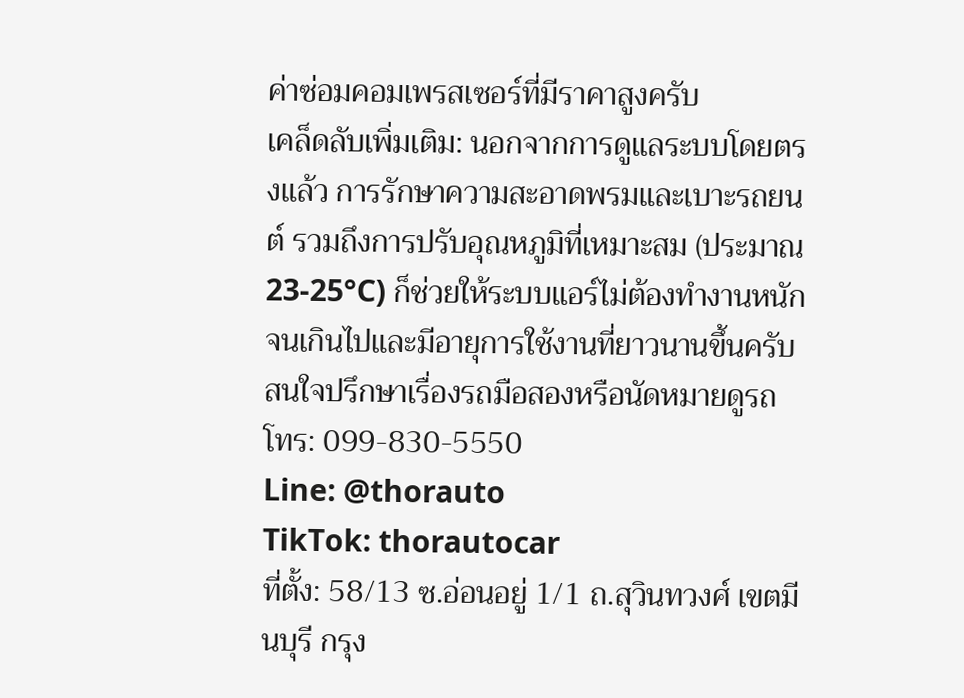ค่าซ่อมคอมเพรสเซอร์ที่มีราคาสูงครับ
เคล็ดลับเพิ่มเติม: นอกจากการดูแลระบบโดยตรงแล้ว การรักษาความสะอาดพรมและเบาะรถยนต์ รวมถึงการปรับอุณหภูมิที่เหมาะสม (ประมาณ 23-25°C) ก็ช่วยให้ระบบแอร์ไม่ต้องทำงานหนักจนเกินไปและมีอายุการใช้งานที่ยาวนานขึ้นครับ
สนใจปรึกษาเรื่องรถมือสองหรือนัดหมายดูรถ
โทร: 099-830-5550
Line: @thorauto
TikTok: thorautocar
ที่ตั้ง: 58/13 ซ.อ่อนอยู่ 1/1 ถ.สุวินทวงศ์ เขตมีนบุรี กรุง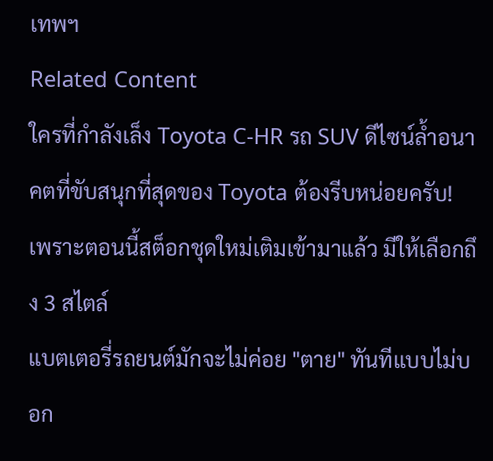เทพฯ
Related Content
ใครที่กำลังเล็ง Toyota C-HR รถ SUV ดีไซน์ล้ำอนาคตที่ขับสนุกที่สุดของ Toyota ต้องรีบหน่อยครับ! เพราะตอนนี้สต็อกชุดใหม่เติมเข้ามาแล้ว มีให้เลือกถึง 3 สไตล์
แบตเตอรี่รถยนต์มักจะไม่ค่อย "ตาย" ทันทีแบบไม่บอก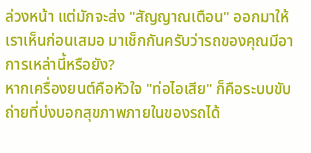ล่วงหน้า แต่มักจะส่ง "สัญญาณเตือน" ออกมาให้เราเห็นก่อนเสมอ มาเช็กกันครับว่ารถของคุณมีอาการเหล่านี้หรือยัง?
หากเครื่องยนต์คือหัวใจ "ท่อไอเสีย" ก็คือระบบขับถ่ายที่บ่งบอกสุขภาพภายในของรถได้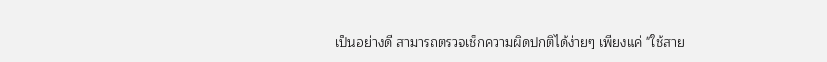เป็นอย่างดี สามารถตรวจเช็กความผิดปกติได้ง่ายๆ เพียงแค่ "ใช้สาย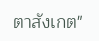ตาสังเกต"